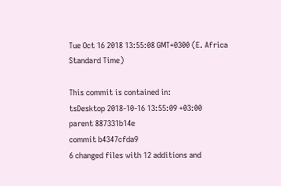Tue Oct 16 2018 13:55:08 GMT+0300 (E. Africa Standard Time)

This commit is contained in:
tsDesktop 2018-10-16 13:55:09 +03:00
parent 887331b14e
commit b4347cfda9
6 changed files with 12 additions and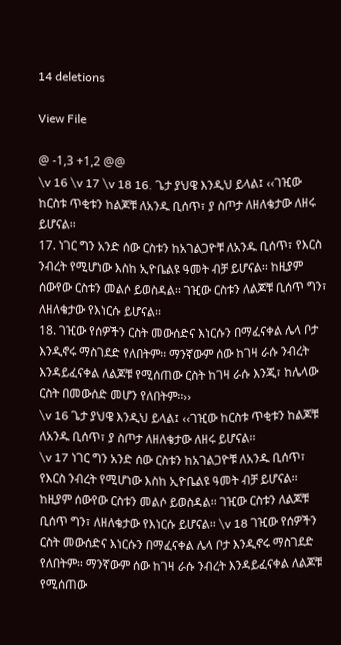14 deletions

View File

@ -1,3 +1,2 @@
\v 16 \v 17 \v 18 16. ጌታ ያህዌ እንዲህ ይላል፤ ‹‹ገዢው ከርስቱ ጥቂቱን ከልጆቹ ለአንዱ ቢሰጥ፣ ያ ስጦታ ለዘለቄታው ለዘሩ ይሆናል፡፡
17. ነገር ግን አንድ ሰው ርስቱን ከአገልጋዮቹ ለአንዱ ቢሰጥ፣ የእርስ ንብረት የሚሆነው እስከ ኢዮቤልዩ ዓመት ብቻ ይሆናል፡፡ ከዚያም ሰውየው ርስቱን መልሶ ይወስዳል፡፡ ገዢው ርስቱን ለልጆቹ ቢሰጥ ግን፣ ለዘለቄታው የእነርሱ ይሆናል፡፡
18. ገዢው የሰዎችን ርስት መውሰድና እነርሱን በማፈናቀል ሌላ ቦታ እንዲኖሩ ማስገደድ የለበትም፡፡ ማንኛውም ሰው ከገዛ ራሱ ንብረት እንዳይፈናቀል ለልጆቹ የሚሰጠው ርስት ከገዛ ራሱ እንጂ፣ ከሌላው ርስት በመውሰድ መሆን የለበትም፡፡››
\v 16 ጌታ ያህዌ እንዲህ ይላል፤ ‹‹ገዢው ከርስቱ ጥቂቱን ከልጆቹ ለአንዱ ቢሰጥ፣ ያ ስጦታ ለዘለቄታው ለዘሩ ይሆናል፡፡
\v 17 ነገር ግን አንድ ሰው ርስቱን ከአገልጋዮቹ ለአንዱ ቢሰጥ፣ የእርስ ንብረት የሚሆነው እስከ ኢዮቤልዩ ዓመት ብቻ ይሆናል፡፡ ከዚያም ሰውየው ርስቱን መልሶ ይወስዳል፡፡ ገዢው ርስቱን ለልጆቹ ቢሰጥ ግን፣ ለዘለቄታው የእነርሱ ይሆናል፡፡ \v 18 ገዢው የሰዎችን ርስት መውሰድና እነርሱን በማፈናቀል ሌላ ቦታ እንዲኖሩ ማስገደድ የለበትም፡፡ ማንኛውም ሰው ከገዛ ራሱ ንብረት እንዳይፈናቀል ለልጆቹ የሚሰጠው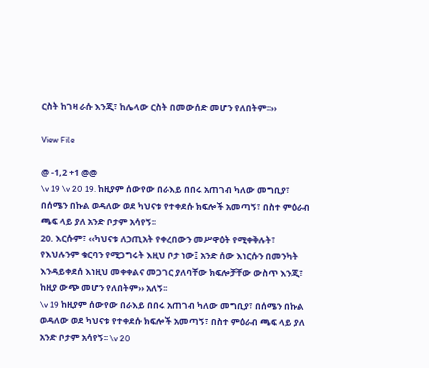ርስት ከገዛ ራሱ እንጂ፣ ከሌላው ርስት በመውሰድ መሆን የለበትም፡፡››

View File

@ -1,2 +1 @@
\v 19 \v 20 19. ከዚያም ሰውየው በራእይ በበሩ አጠገብ ካለው መግቢያ፣ በሰሜን በኩል ወዳለው ወደ ካህናቱ የተቀደሱ ክፍሎች አመጣኝ፣ በስተ ምዕራብ ጫፍ ላይ ያለ አንድ ቦታም አሳየኝ፡፡
20. እርሱም፣ ‹‹ካህናቱ ለኃጢአት የቀረበውን መሥዋዕት የሚቀቅሉት፣ የእህሉንም ቁርባን የሚጋግሩት እዚህ ቦታ ነው፤ አንድ ሰው እነርሱን በመንካት እንዳይቀደሰ እነዚህ መቀቀልና መጋገር ያለባቸው ክፍሎቻቸው ውስጥ እንጂ፣ ከዚያ ውጭ መሆን የለበትም›› አለኝ፡፡
\v 19 ከዚያም ሰውየው በራእይ በበሩ አጠገብ ካለው መግቢያ፣ በሰሜን በኩል ወዳለው ወደ ካህናቱ የተቀደሱ ክፍሎች አመጣኝ፣ በስተ ምዕራብ ጫፍ ላይ ያለ አንድ ቦታም አሳየኝ፡፡ \v 20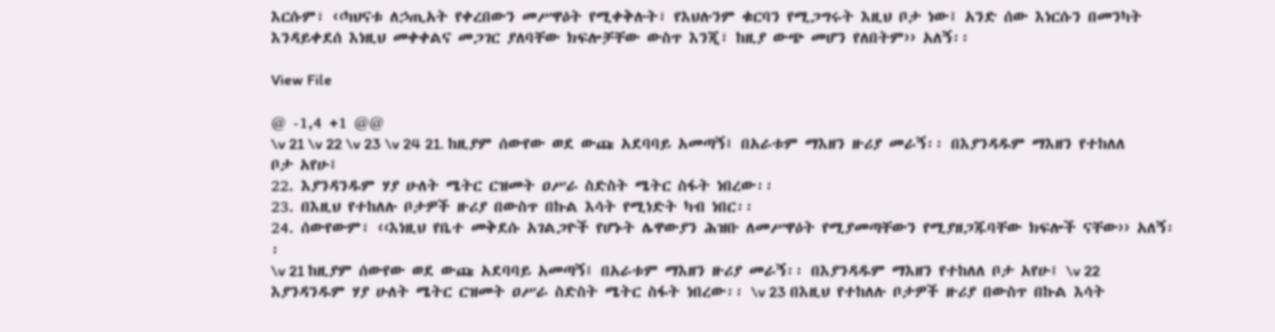እርሱም፣ ‹‹ካህናቱ ለኃጢአት የቀረበውን መሥዋዕት የሚቀቅሉት፣ የእህሉንም ቁርባን የሚጋግሩት እዚህ ቦታ ነው፤ አንድ ሰው እነርሱን በመንካት እንዳይቀደሰ እነዚህ መቀቀልና መጋገር ያለባቸው ክፍሎቻቸው ውስጥ እንጂ፣ ከዚያ ውጭ መሆን የለበትም›› አለኝ፡፡

View File

@ -1,4 +1 @@
\v 21 \v 22 \v 23 \v 24 21. ከዚያም ሰውየው ወደ ውጩ አደባባይ አመጣኝ፤ በአራቱም ማእዘን ዙሪያ መራኝ፡፡ በእያንዳዱም ማእዘን የተከለለ ቦታ አየሁ፤
22. እያንዳንዱም ሃያ ሁለት ሜትር ርዝመት ዐሥራ ስድስት ሜትር ስፋት ነበረው፡፡
23. በእዚህ የተከለሉ ቦታዎች ዙሪያ በውስጥ በኩል እሳት የሚነድት ካብ ነበር፡፡
24. ሰውየውም፣ ‹‹እነዚህ የቤተ መቅደሱ አገልጋዮች የሆኑት ሌዋውያን ሕዝቡ ለመሥዋዕት የሚያመጣቸውን የሚያዘጋጁባቸው ክፍሎች ናቸው›› አለኝ፡፡
\v 21 ከዚያም ሰውየው ወደ ውጩ አደባባይ አመጣኝ፤ በአራቱም ማእዘን ዙሪያ መራኝ፡፡ በእያንዳዱም ማእዘን የተከለለ ቦታ አየሁ፤ \v 22 እያንዳንዱም ሃያ ሁለት ሜትር ርዝመት ዐሥራ ስድስት ሜትር ስፋት ነበረው፡፡ \v 23 በእዚህ የተከለሉ ቦታዎች ዙሪያ በውስጥ በኩል እሳት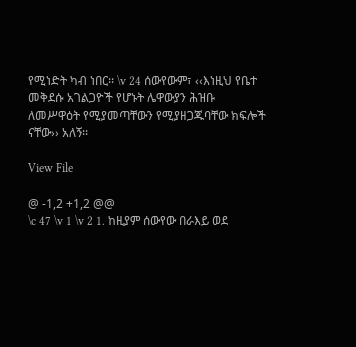የሚነድት ካብ ነበር፡፡ \v 24 ሰውየውም፣ ‹‹እነዚህ የቤተ መቅደሱ አገልጋዮች የሆኑት ሌዋውያን ሕዝቡ ለመሥዋዕት የሚያመጣቸውን የሚያዘጋጁባቸው ክፍሎች ናቸው›› አለኝ፡፡

View File

@ -1,2 +1,2 @@
\c 47 \v 1 \v 2 1. ከዚያም ሰውየው በራእይ ወደ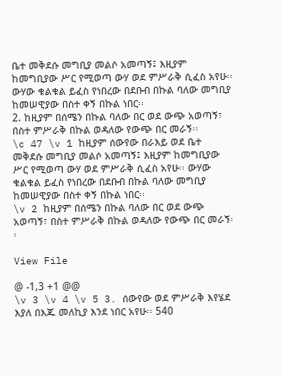ቤተ መቅደሱ መግቢያ መልሶ አመጣኝ፤ እዚያም ከመግቢያው ሥር የሚወጣ ውሃ ወደ ምሥራቅ ሲፈስ አየሁ፡፡ ውሃው ቁልቁል ይፈስ የነበረው በደቡብ በኩል ባለው መግቢያ ከመሠዊያው በስተ ቀኝ በኩል ነበር፡፡
2. ከዚያም በሰሜን በኩል ባለው በር ወደ ውጭ አወጣኝ፣ በስተ ምሥራቅ በኩል ወዳለው የውጭ በር መራኝ፡፡
\c 47 \v 1 ከዚያም ሰውየው በራእይ ወደ ቤተ መቅደሱ መግቢያ መልሶ አመጣኝ፤ እዚያም ከመግቢያው ሥር የሚወጣ ውሃ ወደ ምሥራቅ ሲፈስ አየሁ፡፡ ውሃው ቁልቁል ይፈስ የነበረው በደቡብ በኩል ባለው መግቢያ ከመሠዊያው በስተ ቀኝ በኩል ነበር፡፡
\v 2 ከዚያም በሰሜን በኩል ባለው በር ወደ ውጭ አወጣኝ፣ በስተ ምሥራቅ በኩል ወዳለው የውጭ በር መራኝ፡፡

View File

@ -1,3 +1 @@
\v 3 \v 4 \v 5 3. ሰውየው ወደ ምሥራቅ እየሄደ እያለ በእጁ መለኪያ እንደ ነበር አየሁ፡፡ 540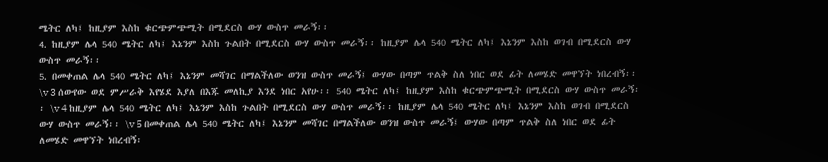ሜትር ለካ፤ ከዚያም እስከ ቁርጭምጭሚት በሚደርስ ውሃ ውስጥ መራኝ፡፡
4. ከዚያም ሌላ 540 ሜትር ለካ፤ እኔንም እስከ ጉልበት በሚደርስ ውሃ ውስጥ መራኝ፡፡ ከዚያም ሌላ 540 ሜትር ለካ፤ እኔንም እስከ ወገብ በሚደርስ ውሃ ውስጥ መራኝ፡፡
5. በመቀጠል ሌላ 540 ሜትር ለካ፤ እኔንም መሻገር በማልችለው ወንዝ ውስጥ መራኝ፤ ውሃው በጣም ጥልቅ ስለ ነበር ወደ ፊት ለመሄድ መዋኘት ነበረብኝ፡፡
\v 3 ሰውየው ወደ ምሥራቅ እየሄደ እያለ በእጁ መለኪያ እንደ ነበር አየሁ፡፡ 540 ሜትር ለካ፤ ከዚያም እስከ ቁርጭምጭሚት በሚደርስ ውሃ ውስጥ መራኝ፡፡ \v 4 ከዚያም ሌላ 540 ሜትር ለካ፤ እኔንም እስከ ጉልበት በሚደርስ ውሃ ውስጥ መራኝ፡፡ ከዚያም ሌላ 540 ሜትር ለካ፤ እኔንም እስከ ወገብ በሚደርስ ውሃ ውስጥ መራኝ፡፡ \v 5 በመቀጠል ሌላ 540 ሜትር ለካ፤ እኔንም መሻገር በማልችለው ወንዝ ውስጥ መራኝ፤ ውሃው በጣም ጥልቅ ስለ ነበር ወደ ፊት ለመሄድ መዋኘት ነበረብኝ፡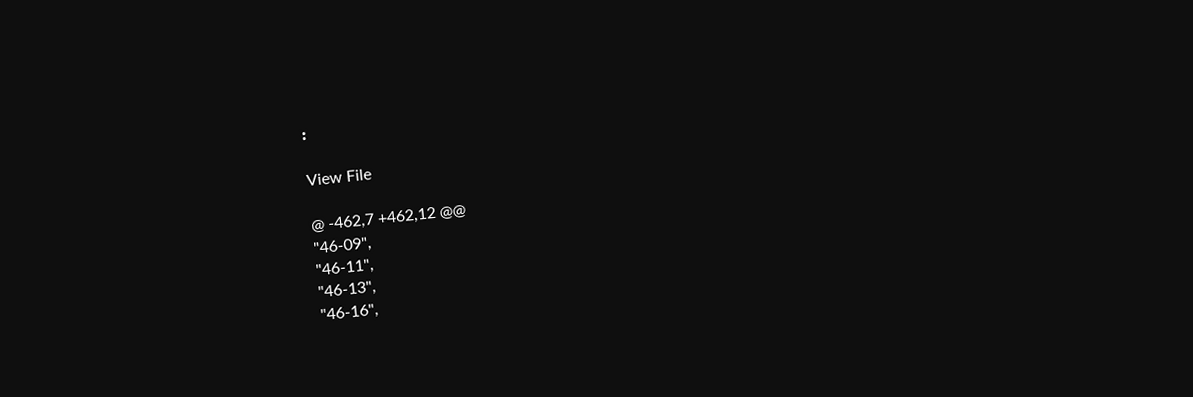፡

View File

@ -462,7 +462,12 @@
"46-09",
"46-11",
"46-13",
"46-16",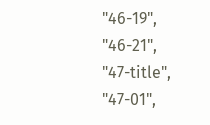"46-19",
"46-21",
"47-title",
"47-01",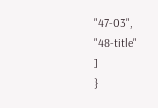"47-03",
"48-title"
]
}